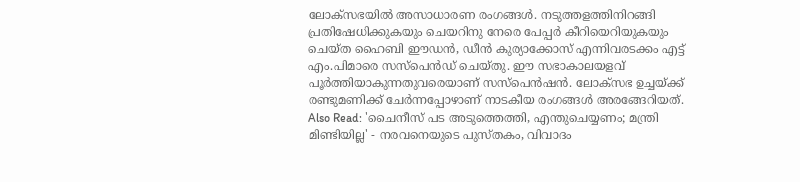ലോക്സഭയില്‍ അസാധാരണ രംഗങ്ങള്‍. നടുത്തളത്തിനിറങ്ങി പ്രതിഷേധിക്കുകയും ചെയറിനു നേരെ പേപ്പര്‍ കീറിയെറിയുകയും ചെയ്ത ഹൈബി ഈഡന്‍, ഡീന്‍ കുര്യാക്കോസ് എന്നിവരടക്കം എട്ട് എം.പിമാരെ സസ്പെന്‍ഡ് ചെയ്തു. ഈ സഭാകാലയളവ് പൂര്‍ത്തിയാകുന്നതുവരെയാണ് സസ്പെന്‍ഷന്‍. ലോക്സഭ ഉച്ചയ്ക്ക് രണ്ടുമണിക്ക് ചേര്‍ന്നപ്പോഴാണ് നാടകീയ രംഗങ്ങള്‍ അരങ്ങേറിയത്. Also Read: 'ചൈനീസ് പട അടുത്തെത്തി, എന്തുചെയ്യണം; മന്ത്രി മിണ്ടിയില്ല' - നരവനെയുടെ പുസ്തകം, വിവാദം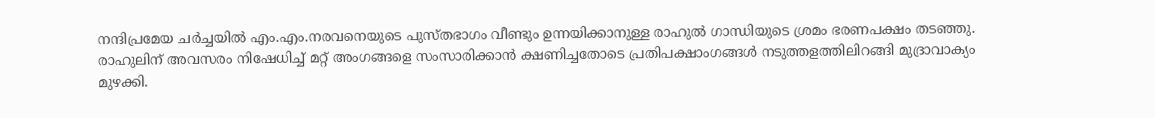നന്ദിപ്രമേയ ചര്‍ച്ചയില്‍ എം.എം.നരവനെയുടെ പുസ്തഭാഗം വീണ്ടും ഉന്നയിക്കാനുള്ള രാഹുല്‍ ഗാന്ധിയുടെ ശ്രമം ഭരണപക്ഷം തടഞ്ഞു.  രാഹുലിന് അവസരം നിഷേധിച്ച് മറ്റ് അംഗങ്ങളെ സംസാരിക്കാന്‍ ക്ഷണിച്ചതോടെ പ്രതിപക്ഷാംഗങ്ങള്‍ നടുത്തളത്തിലിറങ്ങി മുദ്രാവാക്യം മുഴക്കി.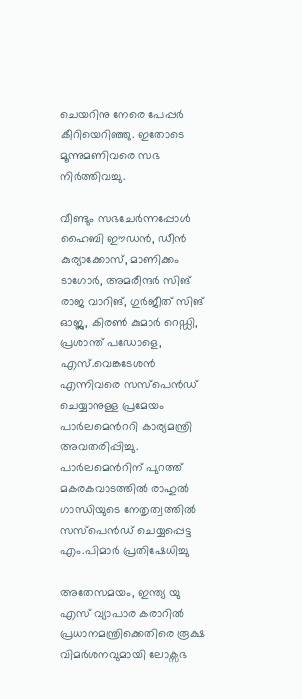ചെയറിനു നേരെ പേപ്പര്‍ കീറിയെറിഞ്ഞു. ഇതോടെ മൂന്നുമണിവരെ സഭ നിര്‍ത്തിവച്ചു.

വീണ്ടും സഭചേര്‍ന്നപ്പോള്‍ ഹൈബി ഈഡന്‍, ഡീന്‍ കുര്യാക്കോസ്, മാണിക്കം ടാഗോര്‍, അമരീന്ദര്‍ സിങ് രാജ വാറിങ്, ഗുര്‍ജീത് സിങ് ഓജ്ല, കിരണ്‍ കുമാര്‍ റെഡ്ഡി, പ്രശാന്ത് പഡോളെ, എസ്.വെങ്കടേശന്‍ എന്നിവരെ സസ്പെന്‍ഡ് ചെയ്യാനുള്ള പ്രമേയം പാര്‍ലമെന്‍ററി കാര്യമന്ത്രി അവതരിപ്പിച്ചു. പാര്‍ലമെന്‍റിന് പുറത്ത് മകരകവാടത്തില്‍ രാഹുല്‍ ഗാന്ധിയുടെ നേതൃത്വത്തില്‍ സസ്പെന്‍ഡ് ചെയ്യപ്പെട്ട എം.പിമാര്‍ പ്രതിഷേധിച്ചു

അതേസമയം, ഇന്ത്യ യു എസ് വ്യാപാര കരാറില്‍ പ്രധാനമന്ത്രിക്കെതിരെ രൂക്ഷ വിമര്‍ശനവുമായി ലോക്സഭ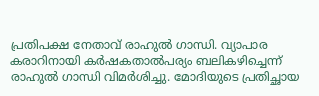പ്രതിപക്ഷ നേതാവ് രാഹുല്‍ ഗാന്ധി. വ്യാപാര കരാറിനായി കര്‍ഷകതാല്‍പര്യം ബലികഴിച്ചെന്ന് രാഹുല്‍ ഗാന്ധി വിമര്‍ശിച്ചു. മോദിയുടെ പ്രതിച്ഛായ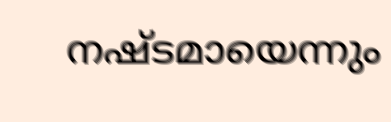നഷ്ടമായെന്നും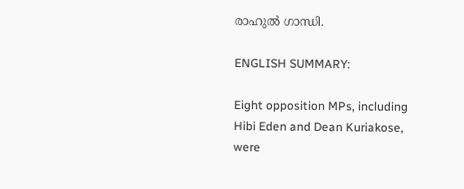രാഹുല്‍ ഗാന്ധി.

ENGLISH SUMMARY:

Eight opposition MPs, including Hibi Eden and Dean Kuriakose, were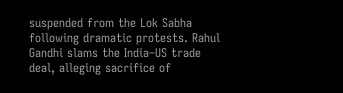suspended from the Lok Sabha following dramatic protests. Rahul Gandhi slams the India–US trade deal, alleging sacrifice of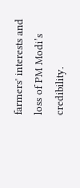farmers' interests and loss of PM Modi’s credibility.